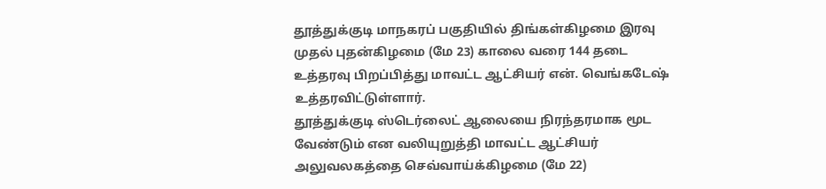தூத்துக்குடி மாநகரப் பகுதியில் திங்கள்கிழமை இரவு முதல் புதன்கிழமை (மே 23) காலை வரை 144 தடை உத்தரவு பிறப்பித்து மாவட்ட ஆட்சியர் என். வெங்கடேஷ் உத்தரவிட்டுள்ளார்.
தூத்துக்குடி ஸ்டெர்லைட் ஆலையை நிரந்தரமாக மூட வேண்டும் என வலியுறுத்தி மாவட்ட ஆட்சியர் அலுவலகத்தை செவ்வாய்க்கிழமை (மே 22)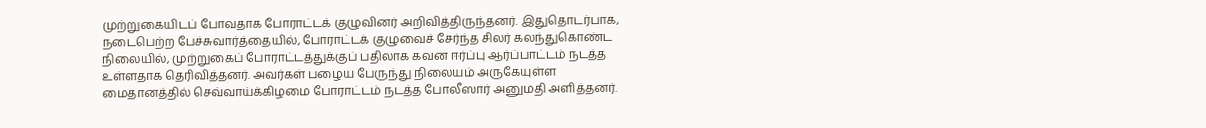முற்றுகையிடப் போவதாக போராட்டக் குழுவினர் அறிவித்திருந்தனர். இதுதொடர்பாக, நடைபெற்ற பேச்சுவார்த்தையில், போராட்டக் குழுவைச் சேர்ந்த சிலர் கலந்துகொண்ட நிலையில், முற்றுகைப் போராட்டத்துக்குப் பதிலாக கவன ஈர்ப்பு ஆர்ப்பாட்டம் நடத்த உள்ளதாக தெரிவித்தனர். அவர்கள் பழைய பேருந்து நிலையம் அருகேயுள்ள மைதானத்தில் செவ்வாய்க்கிழமை போராட்டம் நடத்த போலீஸார் அனுமதி அளித்தனர்.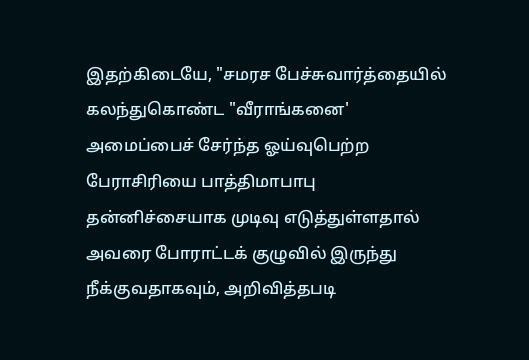இதற்கிடையே, "சமரச பேச்சுவார்த்தையில் கலந்துகொண்ட "வீராங்கனை' அமைப்பைச் சேர்ந்த ஓய்வுபெற்ற பேராசிரியை பாத்திமாபாபு தன்னிச்சையாக முடிவு எடுத்துள்ளதால் அவரை போராட்டக் குழுவில் இருந்து நீக்குவதாகவும், அறிவித்தபடி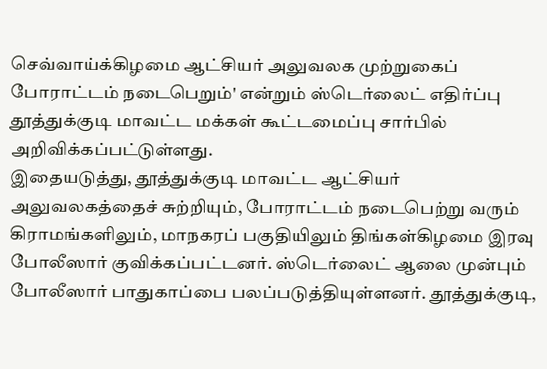செவ்வாய்க்கிழமை ஆட்சியர் அலுவலக முற்றுகைப் போராட்டம் நடைபெறும்' என்றும் ஸ்டெர்லைட் எதிர்ப்பு தூத்துக்குடி மாவட்ட மக்கள் கூட்டமைப்பு சார்பில் அறிவிக்கப்பட்டுள்ளது.
இதையடுத்து, தூத்துக்குடி மாவட்ட ஆட்சியர் அலுவலகத்தைச் சுற்றியும், போராட்டம் நடைபெற்று வரும் கிராமங்களிலும், மாநகரப் பகுதியிலும் திங்கள்கிழமை இரவு போலீஸார் குவிக்கப்பட்டனர். ஸ்டெர்லைட் ஆலை முன்பும் போலீஸார் பாதுகாப்பை பலப்படுத்தியுள்ளனர். தூத்துக்குடி,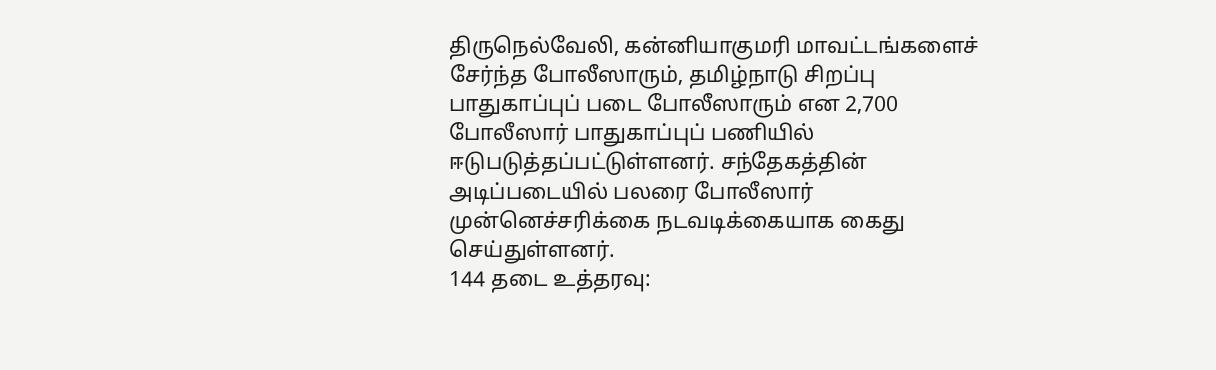திருநெல்வேலி, கன்னியாகுமரி மாவட்டங்களைச் சேர்ந்த போலீஸாரும், தமிழ்நாடு சிறப்பு பாதுகாப்புப் படை போலீஸாரும் என 2,700 போலீஸார் பாதுகாப்புப் பணியில் ஈடுபடுத்தப்பட்டுள்ளனர். சந்தேகத்தின் அடிப்படையில் பலரை போலீஸார் முன்னெச்சரிக்கை நடவடிக்கையாக கைது செய்துள்ளனர்.
144 தடை உத்தரவு: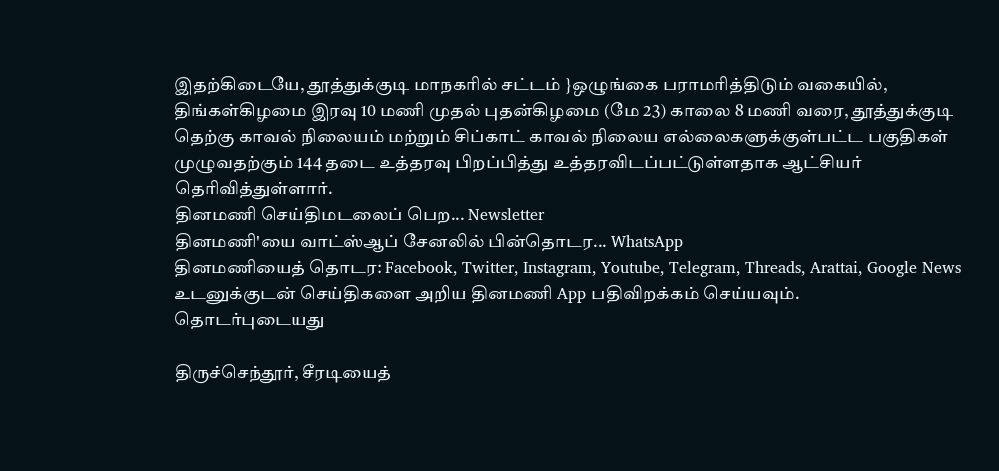இதற்கிடையே, தூத்துக்குடி மாநகரில் சட்டம் }ஒழுங்கை பராமரித்திடும் வகையில், திங்கள்கிழமை இரவு 10 மணி முதல் புதன்கிழமை (மே 23) காலை 8 மணி வரை, தூத்துக்குடி தெற்கு காவல் நிலையம் மற்றும் சிப்காட் காவல் நிலைய எல்லைகளுக்குள்பட்ட பகுதிகள் முழுவதற்கும் 144 தடை உத்தரவு பிறப்பித்து உத்தரவிடப்பட்டுள்ளதாக ஆட்சியர் தெரிவித்துள்ளார்.
தினமணி செய்திமடலைப் பெற... Newsletter
தினமணி'யை வாட்ஸ்ஆப் சேனலில் பின்தொடர... WhatsApp
தினமணியைத் தொடர: Facebook, Twitter, Instagram, Youtube, Telegram, Threads, Arattai, Google News
உடனுக்குடன் செய்திகளை அறிய தினமணி App பதிவிறக்கம் செய்யவும்.
தொடர்புடையது

திருச்செந்தூர், சீரடியைத்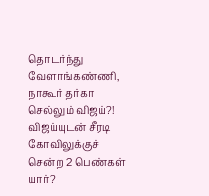தொடர்ந்து வேளாங்கண்ணி, நாகூர் தர்கா செல்லும் விஜய்?!
விஜய்யுடன் சீரடி கோவிலுக்குச் சென்ற 2 பெண்கள் யார்?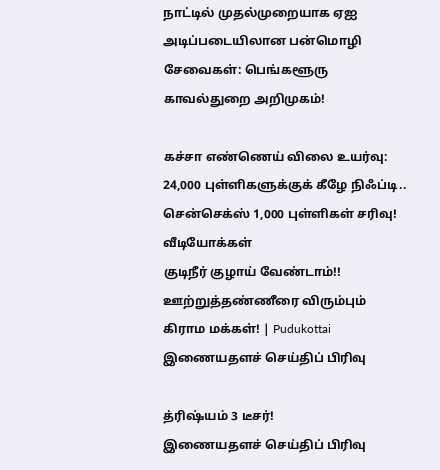நாட்டில் முதல்முறையாக ஏஐ அடிப்படையிலான பன்மொழி சேவைகள்: பெங்களூரு காவல்துறை அறிமுகம்!

கச்சா எண்ணெய் விலை உயர்வு: 24,000 புள்ளிகளுக்குக் கீழே நிஃப்டி.. சென்செக்ஸ் 1,000 புள்ளிகள் சரிவு!
வீடியோக்கள்
குடிநீர் குழாய் வேண்டாம்!! ஊற்றுத்தண்ணீரை விரும்பும் கிராம மக்கள்! | Pudukottai
இணையதளச் செய்திப் பிரிவு

த்ரிஷ்யம் 3 டீசர்!
இணையதளச் செய்திப் பிரிவு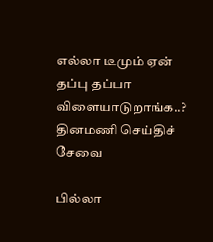எல்லா டீமும் ஏன் தப்பு தப்பா விளையாடுறாங்க..?
தினமணி செய்திச் சேவை

பில்லா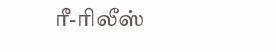ரீ-ரிலீஸ்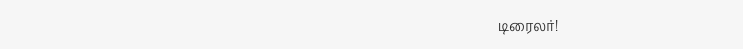டிரைலர்!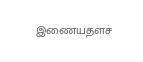இணையதளச்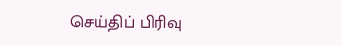செய்திப் பிரிவு